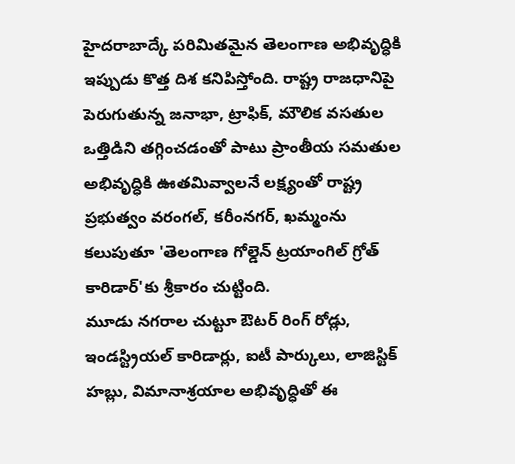హైదరాబాద్కే పరిమితమైన తెలంగాణ అభివృద్ధికి ఇప్పుడు కొత్త దిశ కనిపిస్తోంది. రాష్ట్ర రాజధానిపై పెరుగుతున్న జనాభా, ట్రాఫిక్, మౌలిక వసతుల ఒత్తిడిని తగ్గించడంతో పాటు ప్రాంతీయ సమతుల అభివృద్ధికి ఊతమివ్వాలనే లక్ష్యంతో రాష్ట్ర ప్రభుత్వం వరంగల్, కరీంనగర్, ఖమ్మంను కలుపుతూ 'తెలంగాణ గోల్డెన్ ట్రయాంగిల్ గ్రోత్ కారిడార్'కు శ్రీకారం చుట్టింది.
మూడు నగరాల చుట్టూ ఔటర్ రింగ్ రోడ్లు, ఇండస్ట్రియల్ కారిడార్లు, ఐటీ పార్కులు, లాజిస్టిక్ హబ్లు, విమానాశ్రయాల అభివృద్ధితో ఈ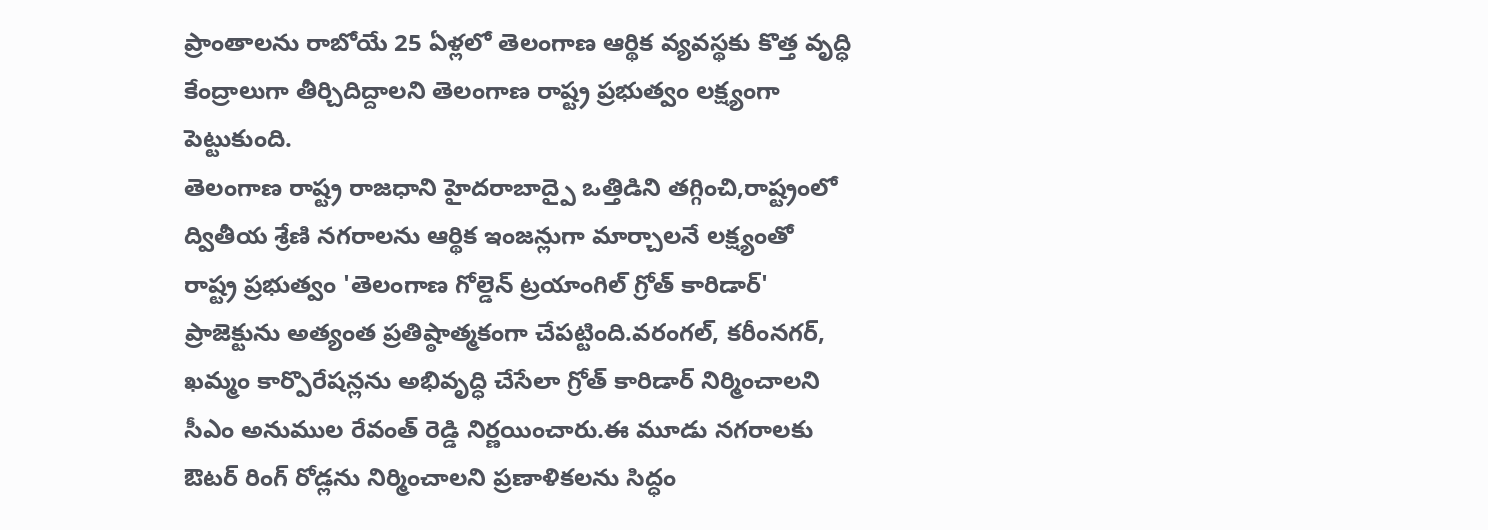ప్రాంతాలను రాబోయే 25 ఏళ్లలో తెలంగాణ ఆర్థిక వ్యవస్థకు కొత్త వృద్ధి కేంద్రాలుగా తీర్చిదిద్దాలని తెలంగాణ రాష్ట్ర ప్రభుత్వం లక్ష్యంగా పెట్టుకుంది.
తెలంగాణ రాష్ట్ర రాజధాని హైదరాబాద్పై ఒత్తిడిని తగ్గించి,రాష్ట్రంలో ద్వితీయ శ్రేణి నగరాలను ఆర్థిక ఇంజన్లుగా మార్చాలనే లక్ష్యంతో రాష్ట్ర ప్రభుత్వం 'తెలంగాణ గోల్డెన్ ట్రయాంగిల్ గ్రోత్ కారిడార్' ప్రాజెక్టును అత్యంత ప్రతిష్ఠాత్మకంగా చేపట్టింది.వరంగల్, కరీంనగర్, ఖమ్మం కార్పొరేషన్లను అభివృద్ధి చేసేలా గ్రోత్ కారిడార్ నిర్మించాలని సీఎం అనుముల రేవంత్ రెడ్డి నిర్ణయించారు.ఈ మూడు నగరాలకు ఔటర్ రింగ్ రోడ్లను నిర్మించాలని ప్రణాళికలను సిద్ధం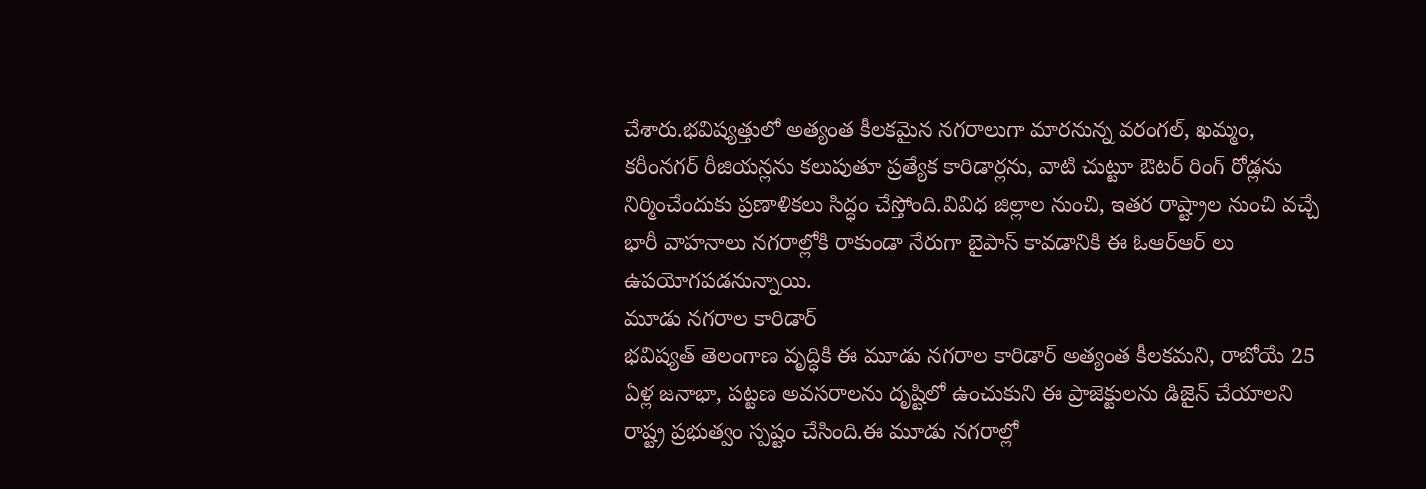చేశారు.భవిష్యత్తులో అత్యంత కీలకమైన నగరాలుగా మారనున్న వరంగల్, ఖమ్మం, కరీంనగర్ రీజియన్లను కలుపుతూ ప్రత్యేక కారిడార్లను, వాటి చుట్టూ ఔటర్ రింగ్ రోడ్లను నిర్మించేందుకు ప్రణాళికలు సిద్ధం చేస్తోంది.వివిధ జిల్లాల నుంచి, ఇతర రాష్ట్రాల నుంచి వచ్చే భారీ వాహనాలు నగరాల్లోకి రాకుండా నేరుగా బైపాస్ కావడానికి ఈ ఓఆర్ఆర్ లు ఉపయోగపడనున్నాయి.
మూడు నగరాల కారిడార్
భవిష్యత్ తెలంగాణ వృద్ధికి ఈ మూడు నగరాల కారిడార్ అత్యంత కీలకమని, రాబోయే 25 ఏళ్ల జనాభా, పట్టణ అవసరాలను దృష్టిలో ఉంచుకుని ఈ ప్రాజెక్టులను డిజైన్ చేయాలని రాష్ట్ర ప్రభుత్వం స్పష్టం చేసింది.ఈ మూడు నగరాల్లో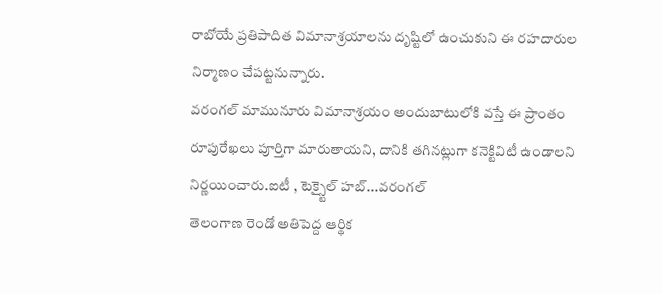రాబోయే ప్రతిపాదిత విమానాశ్రయాలను దృష్టిలో ఉంచుకుని ఈ రహదారుల నిర్మాణం చేపట్టనున్నారు.
వరంగల్ మామునూరు విమానాశ్రయం అందుబాటులోకి వస్తే ఈ ప్రాంతం రూపురేఖలు పూర్తిగా మారుతాయని, దానికి తగినట్లుగా కనెక్టివిటీ ఉండాలని నిర్ణయించారు.ఐటీ , టెక్స్టైల్ హబ్...వరంగల్
తెలంగాణ రెండో అతిపెద్ద ఆర్థిక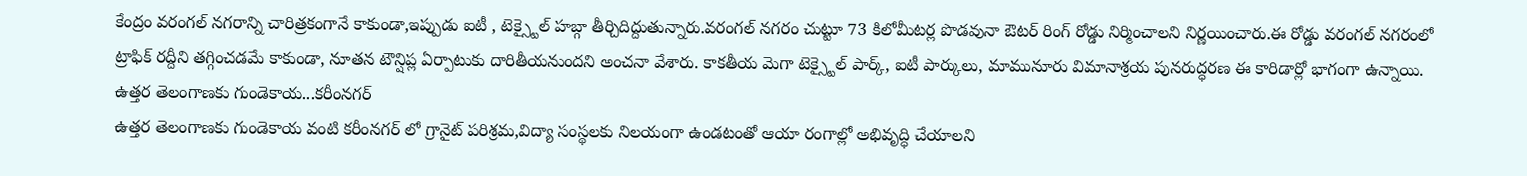కేంద్రం వరంగల్ నగరాన్ని చారిత్రకంగానే కాకుండా,ఇప్పుడు ఐటీ , టెక్స్టైల్ హబ్గా తీర్చిదిద్దుతున్నారు.వరంగల్ నగరం చుట్టూ 73 కిలోమీటర్ల పొడవునా ఔటర్ రింగ్ రోడ్డు నిర్మించాలని నిర్ణయించారు.ఈ రోడ్డు వరంగల్ నగరంలో ట్రాఫిక్ రద్దీని తగ్గించడమే కాకుండా, నూతన టౌన్షిప్ల ఏర్పాటుకు దారితీయనుందని అంచనా వేశారు. కాకతీయ మెగా టెక్స్టైల్ పార్క్, ఐటీ పార్కులు, మామునూరు విమానాశ్రయ పునరుద్ధరణ ఈ కారిడార్లో భాగంగా ఉన్నాయి.
ఉత్తర తెలంగాణకు గుండెకాయ...కరీంనగర్
ఉత్తర తెలంగాణకు గుండెకాయ వంటి కరీంనగర్ లో గ్రానైట్ పరిశ్రమ,విద్యా సంస్థలకు నిలయంగా ఉండటంతో ఆయా రంగాల్లో అభివృద్ధి చేయాలని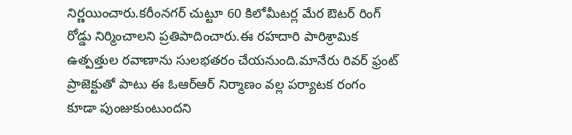నిర్ణయించారు.కరీంనగర్ చుట్టూ 60 కిలోమీటర్ల మేర ఔటర్ రింగ్ రోడ్డు నిర్మించాలని ప్రతిపాదించారు.ఈ రహదారి పారిశ్రామిక ఉత్పత్తుల రవాణాను సులభతరం చేయనుంది.మానేరు రివర్ ఫ్రంట్ ప్రాజెక్టుతో పాటు ఈ ఓఆర్ఆర్ నిర్మాణం వల్ల పర్యాటక రంగం కూడా పుంజుకుంటుందని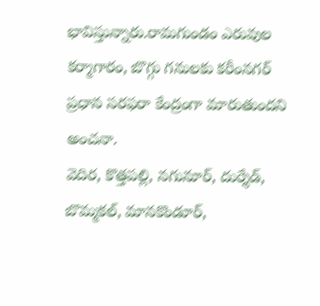భావిస్తున్నారు.రామగుండం ఎరువుల కర్మాగారం, బొగ్గు గనులకు కరీంనగర్ ప్రధాన సరఫరా కేంద్రంగా మారుతుందని అంచనా.
వెదిర, కొత్తపల్లి, నగునూర్, దుర్శేడ్, బొమ్మకల్, మానకొండూర్,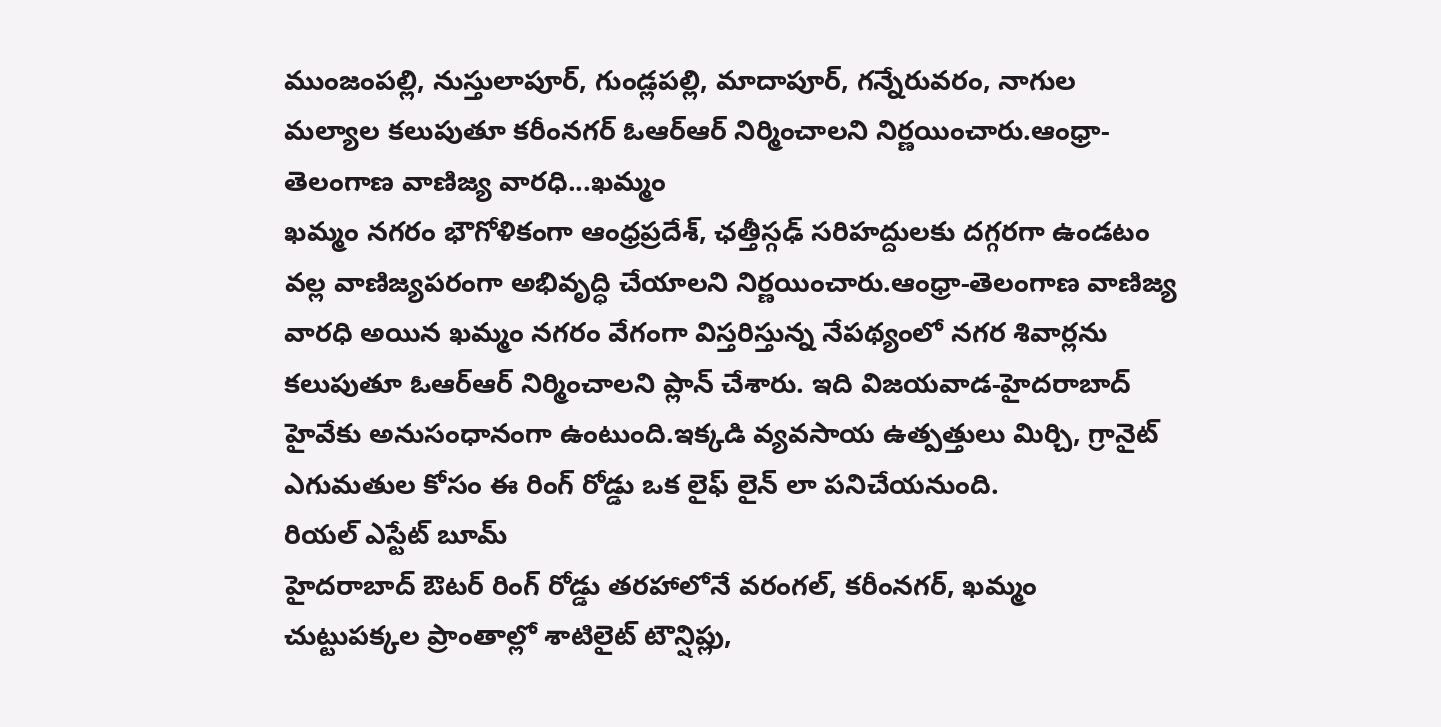ముంజంపల్లి, నుస్తులాపూర్, గుండ్లపల్లి, మాదాపూర్, గన్నేరువరం, నాగుల మల్యాల కలుపుతూ కరీంనగర్ ఓఆర్ఆర్ నిర్మించాలని నిర్ణయించారు.ఆంధ్రా-తెలంగాణ వాణిజ్య వారధి...ఖమ్మం
ఖమ్మం నగరం భౌగోళికంగా ఆంధ్రప్రదేశ్, ఛత్తీస్గఢ్ సరిహద్దులకు దగ్గరగా ఉండటం వల్ల వాణిజ్యపరంగా అభివృద్ధి చేయాలని నిర్ణయించారు.ఆంధ్రా-తెలంగాణ వాణిజ్య వారధి అయిన ఖమ్మం నగరం వేగంగా విస్తరిస్తున్న నేపథ్యంలో నగర శివార్లను కలుపుతూ ఓఆర్ఆర్ నిర్మించాలని ప్లాన్ చేశారు. ఇది విజయవాడ-హైదరాబాద్ హైవేకు అనుసంధానంగా ఉంటుంది.ఇక్కడి వ్యవసాయ ఉత్పత్తులు మిర్చి, గ్రానైట్ ఎగుమతుల కోసం ఈ రింగ్ రోడ్డు ఒక లైఫ్ లైన్ లా పనిచేయనుంది.
రియల్ ఎస్టేట్ బూమ్
హైదరాబాద్ ఔటర్ రింగ్ రోడ్డు తరహాలోనే వరంగల్, కరీంనగర్, ఖమ్మం చుట్టుపక్కల ప్రాంతాల్లో శాటిలైట్ టౌన్షిప్లు,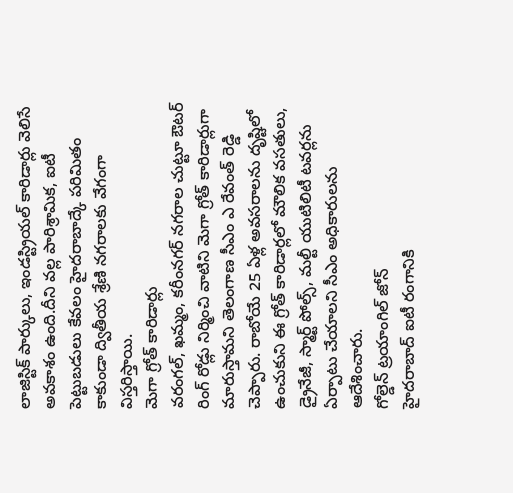లాజిస్టిక్ పార్కులు, ఇండస్ట్రియల్ కారిడార్లు వెలిసే అవకాశం ఉంది.దీని వల్ల పారిశ్రామిక, ఐటీ పెట్టుబడులు కేవలం హైదరాబాద్కే పరిమితం కాకుండా ద్వితీయ శ్రేణి నగరాలకు వేగంగా విస్తరిస్తాయి.
మెగా గ్రోత్ కారిడార్లు
వరంగల్, ఖమ్మం, కరీంనగర్ నగరాల చుట్టూ ఔటర్ రింగ్ రోడ్లు నిర్మించి వాటిని మెగా గ్రోత్ కారిడార్లుగా మారుస్తామని తెలంగాణ సీఎం ఎ రేవంత్ రెడ్డి చెప్పారు. రాబోయే 25 ఏళ్ల అవసరాలను దృష్టిలో ఉంచుకుని ఈ గ్రోత్ కారిడార్లలో మౌలిక వసతులు, డ్రైనేజీ, స్మార్ట్ పోల్స్, మల్టీ యుటిలిటీ టవర్లను ఏర్పాటు చేయాలని సీఎం అధికారులను ఆదేశించారు.
గోల్డెన్ ట్రయాంగిల్ జోన్
హైదరాబాద్ ఐటీ రంగానికి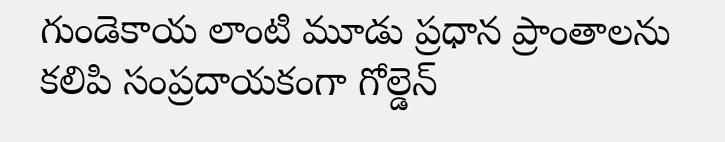గుండెకాయ లాంటి మూడు ప్రధాన ప్రాంతాలను కలిపి సంప్రదాయకంగా గోల్డెన్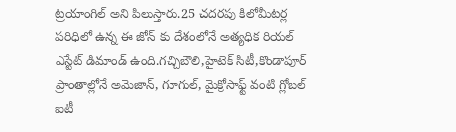ట్రయాంగిల్ అని పిలుస్తారు.25 చదరపు కిలోమీటర్ల పరిధిలో ఉన్న ఈ జోన్ కు దేశంలోనే అత్యధిక రియల్ ఎస్టేట్ డిమాండ్ ఉంది.గచ్చిబౌలి,హైటెక్ సిటీ,కొండాపూర్ ప్రాంతాల్లోనే అమెజాన్, గూగుల్, మైక్రోసాఫ్ట్ వంటి గ్లోబల్ ఐటీ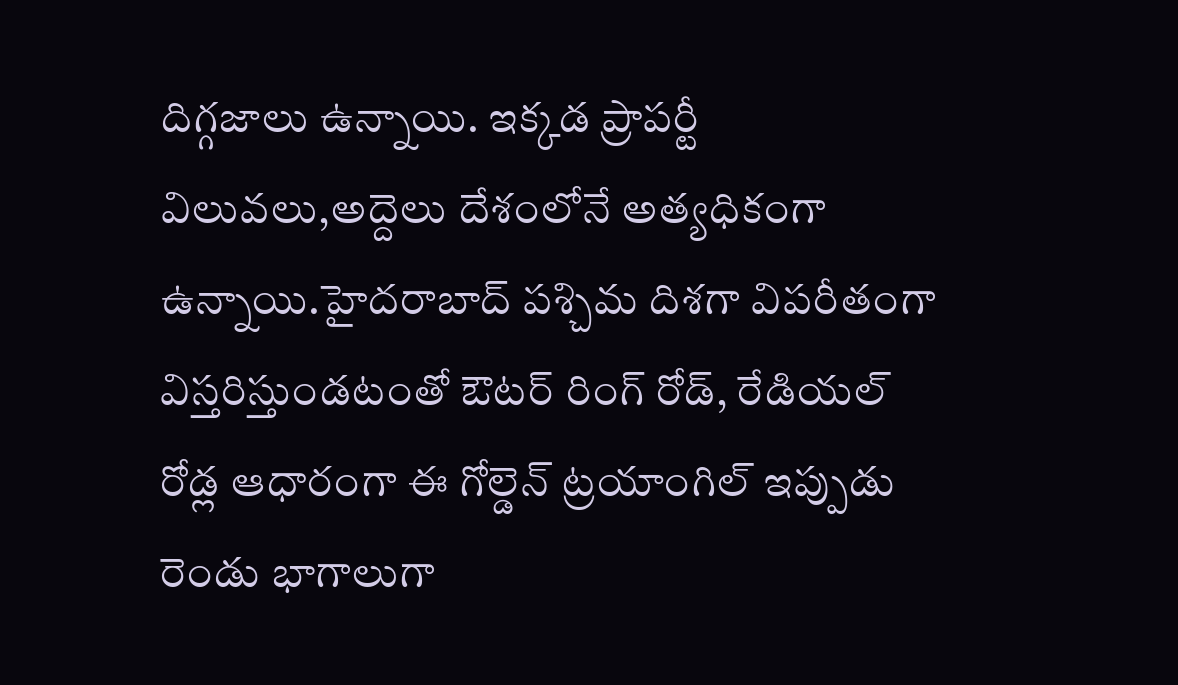దిగ్గజాలు ఉన్నాయి. ఇక్కడ ప్రాపర్టీ విలువలు,అద్దెలు దేశంలోనే అత్యధికంగా ఉన్నాయి.హైదరాబాద్ పశ్చిమ దిశగా విపరీతంగా విస్తరిస్తుండటంతో ఔటర్ రింగ్ రోడ్, రేడియల్ రోడ్ల ఆధారంగా ఈ గోల్డెన్ ట్రయాంగిల్ ఇప్పుడు రెండు భాగాలుగా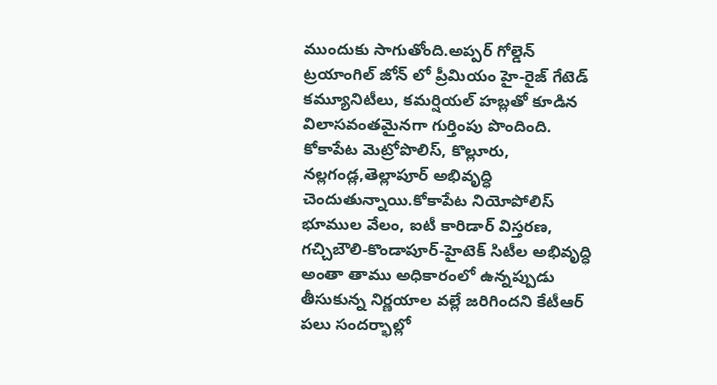ముందుకు సాగుతోంది.అప్పర్ గోల్డెన్ ట్రయాంగిల్ జోన్ లో ప్రీమియం హై-రైజ్ గేటెడ్ కమ్యూనిటీలు, కమర్షియల్ హబ్లతో కూడిన విలాసవంతమైనగా గుర్తింపు పొందింది. కోకాపేట మెట్రోపొలిస్, కొల్లూరు,
నల్లగండ్ల,తెల్లాపూర్ అభివృద్ధి చెందుతున్నాయి.కోకాపేట నియోపోలిస్ భూముల వేలం, ఐటీ కారిడార్ విస్తరణ, గచ్చిబౌలి-కొండాపూర్-హైటెక్ సిటీల అభివృద్ధి అంతా తాము అధికారంలో ఉన్నప్పుడు తీసుకున్న నిర్ణయాల వల్లే జరిగిందని కేటీఆర్ పలు సందర్భాల్లో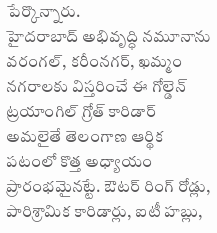పేర్కొన్నారు.
హైదరాబాద్ అభివృద్ధి నమూనాను వరంగల్, కరీంనగర్, ఖమ్మం నగరాలకు విస్తరించే ఈ గోల్డెన్ ట్రయాంగిల్ గ్రోత్ కారిడార్ అమలైతే తెలంగాణ ఆర్థిక పటంలో కొత్త అధ్యాయం ప్రారంభమైనట్టే. ఔటర్ రింగ్ రోడ్లు, పారిశ్రామిక కారిడార్లు, ఐటీ హబ్లు,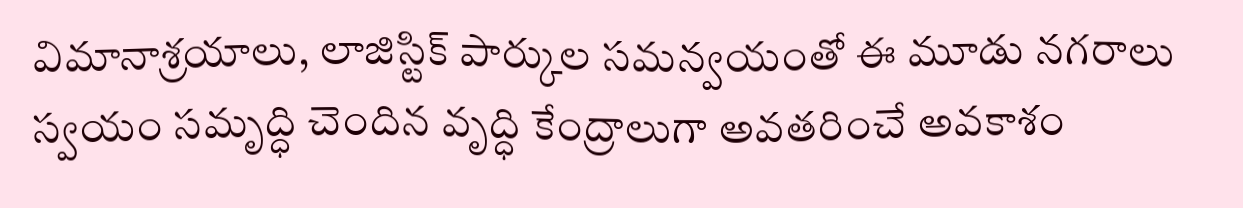విమానాశ్రయాలు, లాజిస్టిక్ పార్కుల సమన్వయంతో ఈ మూడు నగరాలు స్వయం సమృద్ధి చెందిన వృద్ధి కేంద్రాలుగా అవతరించే అవకాశం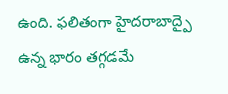ఉంది. ఫలితంగా హైదరాబాద్పై ఉన్న భారం తగ్గడమే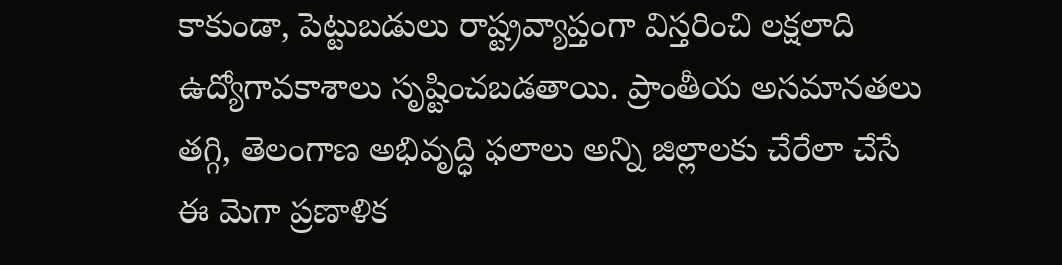కాకుండా, పెట్టుబడులు రాష్ట్రవ్యాప్తంగా విస్తరించి లక్షలాది ఉద్యోగావకాశాలు సృష్టించబడతాయి. ప్రాంతీయ అసమానతలు తగ్గి, తెలంగాణ అభివృద్ధి ఫలాలు అన్ని జిల్లాలకు చేరేలా చేసే ఈ మెగా ప్రణాళిక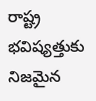రాష్ట్ర భవిష్యత్తుకు నిజమైన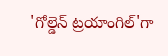'గోల్డెన్ ట్రయాంగిల్'గా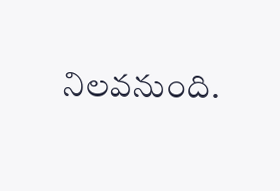నిలవనుంది.